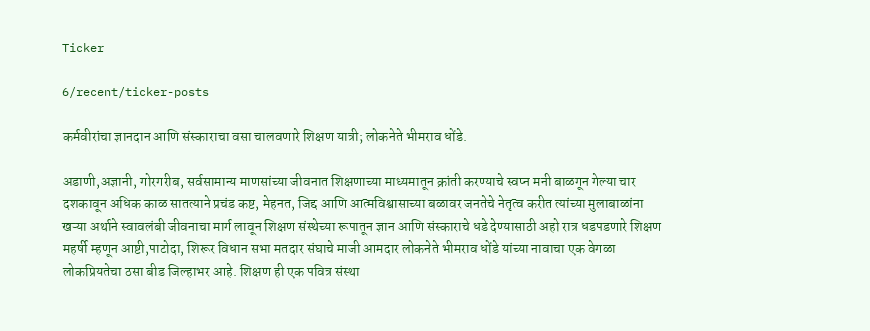Ticker

6/recent/ticker-posts

कर्मवीरांचा ज्ञानदान आणि संस्काराचा वसा चालवणारे शिक्षण यात्री; लोकनेते भीमराव धोंडे.

अडाणी,अज्ञानी, गोरगरीब, सर्वसामान्य माणसांच्या जीवनात शिक्षणाच्या माध्यमातून क्रांती करण्याचे स्वप्न मनी बाळगून गेल्या चार दशकावून अधिक काळ सातत्याने प्रचंड कष्ट, मेहनत, जिद्द आणि आत्मविश्वासाच्या बळावर जनतेचे नेतृत्व करीत त्यांच्या मुलाबाळांना खऱ्या अर्थाने स्वावलंबी जीवनाचा मार्ग लावून शिक्षण संस्थेच्या रूपातून ज्ञान आणि संस्काराचे धडे देण्यासाठी अहो रात्र धडपडणारे शिक्षण महर्षी म्हणून आष्टी,पाटोदा, शिरूर विधान सभा मतदार संघाचे माजी आमदार लोकनेते भीमराव धोंडे यांच्या नावाचा एक वेगळा लोकप्रियतेचा ठसा बीड जिल्हाभर आहे. शिक्षण ही एक पवित्र संस्था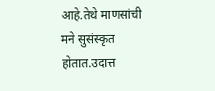आहे.तेथे माणसांची मने सुसंस्कृत होतात.उदात्त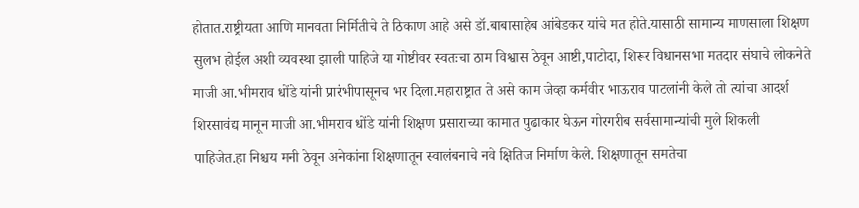होतात.राष्ट्रीयता आणि मानवता निर्मितीचे ते ठिकाण आहे असे डॉ.बाबासाहेब आंबेडकर यांचे मत होते.यासाठी सामान्य माणसाला शिक्षण सुलभ होईल अशी व्यवस्था झाली पाहिजे या गोष्टीवर स्वतःचा ठाम विश्वास ठेवून आष्टी,पाटोदा, शिरूर विधानसभा मतदार संघाचे लोकनेते माजी आ.भीमराव धोंडे यांनी प्रारंभीपासूनच भर दिला.महाराष्ट्रात ते असे काम जेव्हा कर्मवीर भाऊराव पाटलांनी केले तो त्यांचा आदर्श शिरसावंद्य मानून माजी आ.भीमराव धोंडे यांनी शिक्षण प्रसाराच्या कामात पुढाकार घेऊन गोरगरीब सर्वसामान्यांची मुले शिकली पाहिजेत.हा निश्चय मनी ठेवून अनेकांना शिक्षणातून स्वालंबनाचे नवे क्षितिज निर्माण केले. शिक्षणातून समतेचा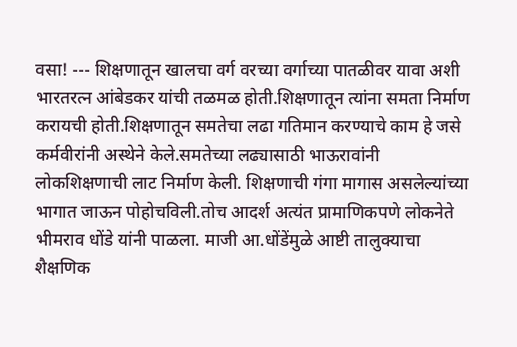वसा! --- शिक्षणातून खालचा वर्ग वरच्या वर्गाच्या पातळीवर यावा अशी भारतरत्न आंबेडकर यांची तळमळ होती.शिक्षणातून त्यांना समता निर्माण करायची होती.शिक्षणातून समतेचा लढा गतिमान करण्याचे काम हे जसे कर्मवीरांनी अस्थेने केले.समतेच्या लढ्यासाठी भाऊरावांनी लोकशिक्षणाची लाट निर्माण केली. शिक्षणाची गंगा मागास असलेल्यांच्या भागात जाऊन पोहोचविली.तोच आदर्श अत्यंत प्रामाणिकपणे लोकनेते भीमराव धोंडे यांनी पाळला. माजी आ.धोंडेंमुळे आष्टी तालुक्याचा शैक्षणिक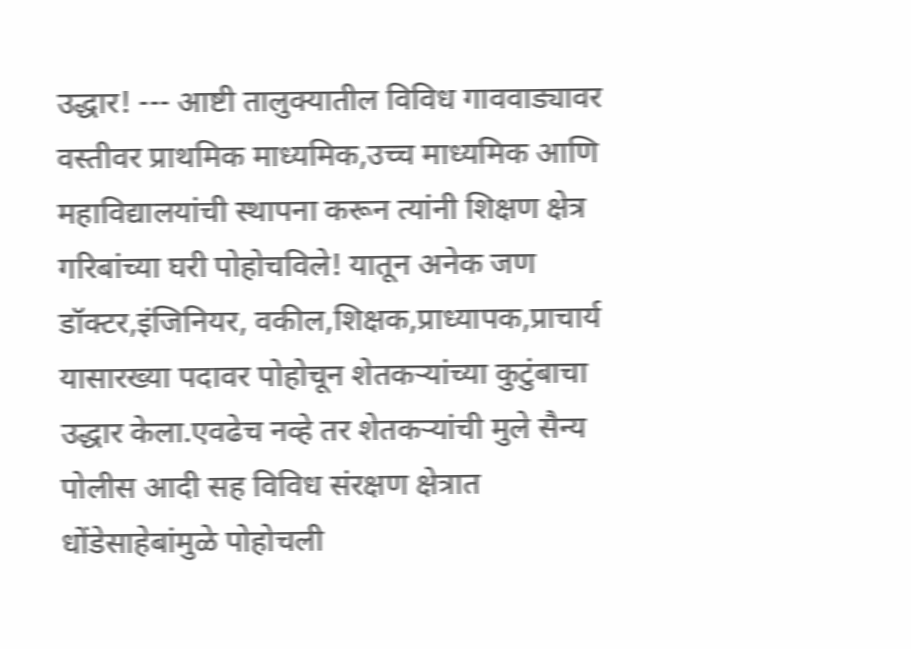उद्धार! --- आष्टी तालुक्यातील विविध गाववाड्यावर वस्तीवर प्राथमिक माध्यमिक,उच्च माध्यमिक आणि महाविद्यालयांची स्थापना करून त्यांनी शिक्षण क्षेत्र गरिबांच्या घरी पोहोचविले! यातून अनेक जण डॉक्टर,इंजिनियर, वकील,शिक्षक,प्राध्यापक,प्राचार्य यासारख्या पदावर पोहोचून शेतकऱ्यांच्या कुटुंबाचा उद्धार केला.एवढेच नव्हे तर शेतकऱ्यांची मुले सैन्य पोलीस आदी सह विविध संरक्षण क्षेत्रात धोंडेसाहेबांमुळे पोहोचली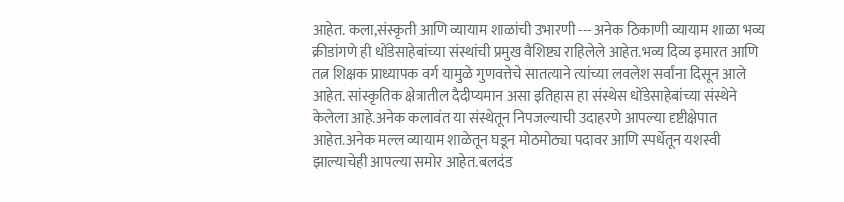आहेत. कला,संस्कृती आणि व्यायाम शाळांची उभारणी --- अनेक ठिकाणी व्यायाम शाळा भव्य क्रीडांगणे ही धोंडेसाहेबांच्या संस्थांची प्रमुख वैशिष्ट्य राहिलेले आहेत.भव्य दिव्य इमारत आणि तत्न शिक्षक प्राध्यापक वर्ग यामुळे गुणवत्तेचे सातत्याने त्यांच्या लवलेश सर्वांना दिसून आले आहेत. सांस्कृतिक क्षेत्रातील दैदीप्यमान असा इतिहास हा संस्थेस धोंडेसाहेबांच्या संस्थेने केलेला आहे.अनेक कलावंत या संस्थेतून निपजल्याची उदाहरणे आपल्या दृष्टीक्षेपात आहेत.अनेक मल्ल व्यायाम शाळेतून घडून मोठमोठ्या पदावर आणि स्पर्धेतून यशस्वी झाल्याचेही आपल्या समोर आहेत.बलदंड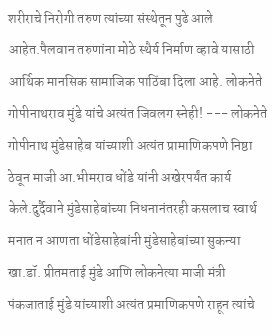शरीराचे निरोगी तरुण त्यांच्या संस्थेतून पुढे आले आहेत.पैलवान तरुणांना मोठे स्थैर्य निर्माण व्हावे यासाठी आर्थिक मानसिक सामाजिक पाठिंबा दिला आहे. लोकनेते गोपीनाथराव मुंडे यांचे अत्यंत जिवलग स्नेही! --- लोकनेते गोपीनाथ मुंडेसाहेब यांच्याशी अत्यंत प्रामाणिकपणे निष्ठा ठेवून माजी आ.भीमराव धोंडे यांनी अखेरपर्यंत कार्य केले.दुर्दैवाने मुंडेसाहेबांच्या निधनानंतरही कसलाच स्वार्थ मनात न आणता धोंडेसाहेबांनी मुंडेसाहेबांच्या सुकन्या खा.डॉ. प्रीतमताई मुंडे आणि लोकनेत्या माजी मंत्री पंकजाताई मुंडे यांच्याशी अत्यंत प्रमाणिकपणे राहून त्यांचे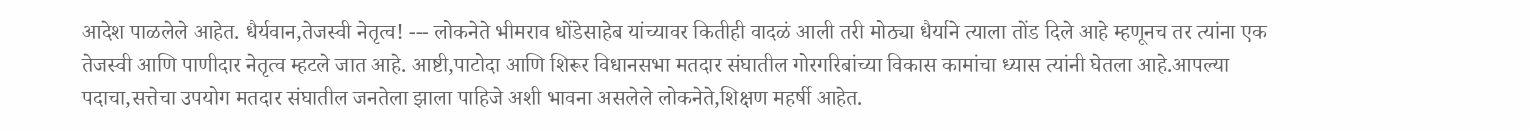आदेश पाळलेले आहेत. धैर्यवान,तेजस्वी नेतृत्व! --- लोकनेते भीमराव धोंडेसाहेब यांच्यावर कितीही वादळं आली तरी मोठ्या धैर्याने त्याला तोंड दिले आहे म्हणूनच तर त्यांना एक तेजस्वी आणि पाणीदार नेतृत्व म्हटले जात आहे. आष्टी,पाटोदा आणि शिरूर विधानसभा मतदार संघातील गोरगरिबांच्या विकास कामांचा ध्यास त्यांनी घेतला आहे.आपल्या पदाचा,सत्तेचा उपयोग मतदार संघातील जनतेला झाला पाहिजे अशी भावना असलेले लोकनेते,शिक्षण महर्षी आहेत.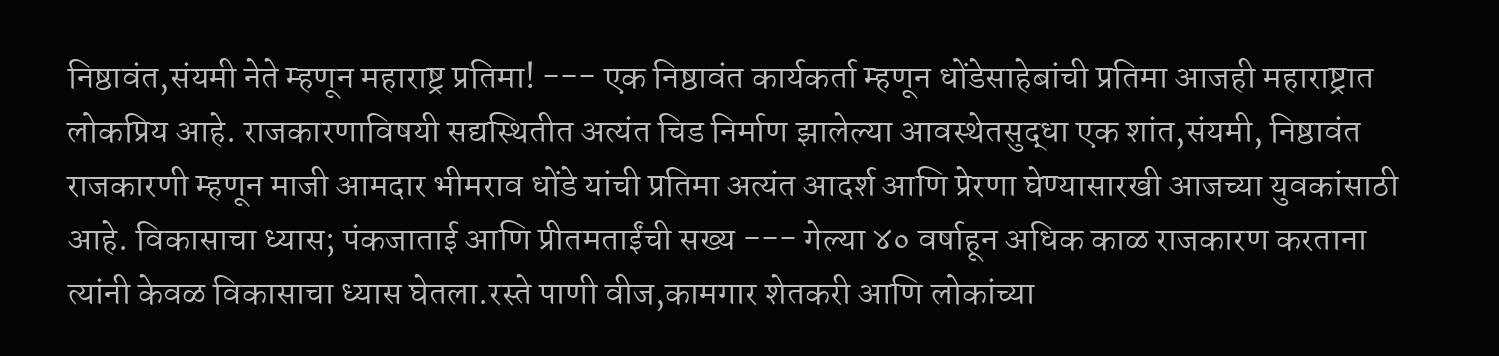निष्ठावंत,संयमी नेते म्हणून महाराष्ट्र प्रतिमा! --- एक निष्ठावंत कार्यकर्ता म्हणून धोंडेसाहेबांची प्रतिमा आजही महाराष्ट्रात लोकप्रिय आहे. राजकारणाविषयी सद्यस्थितीत अत्यंत चिड निर्माण झालेल्या आवस्थेतसुद्धा एक शांत,संयमी, निष्ठावंत राजकारणी म्हणून माजी आमदार भीमराव धोंडे यांची प्रतिमा अत्यंत आदर्श आणि प्रेरणा घेण्यासारखी आजच्या युवकांसाठी आहे. विकासाचा ध्यास; पंकजाताई आणि प्रीतमताईंची सख्य --- गेल्या ४० वर्षाहून अधिक काळ राजकारण करताना त्यांनी केवळ विकासाचा ध्यास घेतला.रस्ते पाणी वीज,कामगार शेतकरी आणि लोकांच्या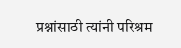प्रश्नांसाठी त्यांनी परिश्रम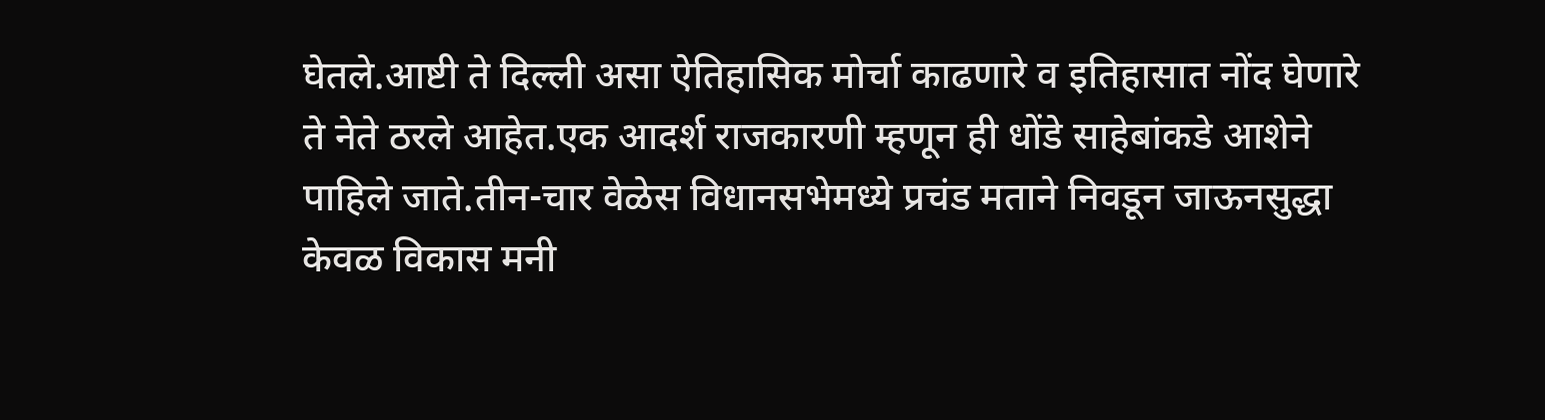घेतले.आष्टी ते दिल्ली असा ऐतिहासिक मोर्चा काढणारे व इतिहासात नोंद घेणारे ते नेते ठरले आहेत.एक आदर्श राजकारणी म्हणून ही धोंडे साहेबांकडे आशेने पाहिले जाते.तीन-चार वेळेस विधानसभेमध्ये प्रचंड मताने निवडून जाऊनसुद्धा केवळ विकास मनी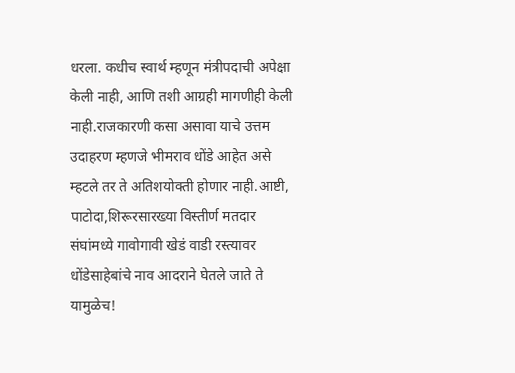धरला. कधीच स्वार्थ म्हणून मंत्रीपदाची अपेक्षा केली नाही, आणि तशी आग्रही मागणीही केली नाही.राजकारणी कसा असावा याचे उत्तम उदाहरण म्हणजे भीमराव धोंडे आहेत असे म्हटले तर ते अतिशयोक्ती होणार नाही.आष्टी, पाटोदा,शिरूरसारख्या विस्तीर्ण मतदार संघांमध्ये गावोगावी खेडं वाडी रस्त्यावर धोंडेसाहेबांचे नाव आदराने घेतले जाते ते यामुळेच!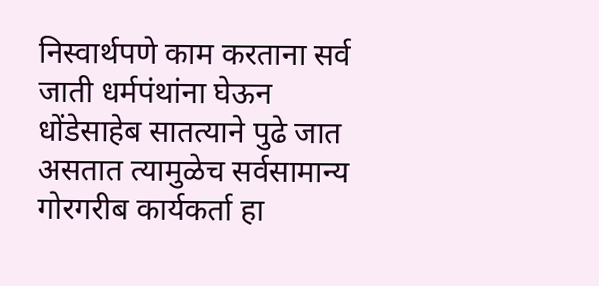निस्वार्थपणे काम करताना सर्व जाती धर्मपंथांना घेऊन धोंडेसाहेब सातत्याने पुढे जात असतात त्यामुळेच सर्वसामान्य गोरगरीब कार्यकर्ता हा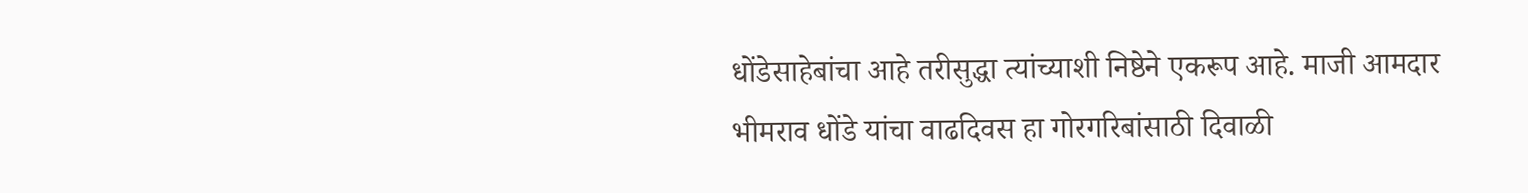धोंडेसाहेबांचा आहे तरीसुद्धा त्यांच्याशी निष्ठेने एकरूप आहे. माजी आमदार भीमराव धोंडे यांचा वाढदिवस हा गोरगरिबांसाठी दिवाळी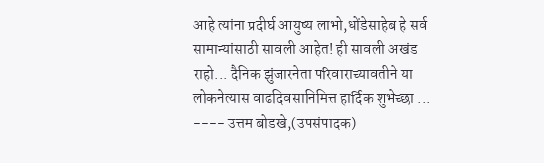आहे त्यांना प्रदीर्घ आयुष्य लाभो,धोंडेसाहेब हे सर्व सामान्यांसाठी सावली आहेत! ही सावली अखंड राहो... दैनिक झुंजारनेता परिवाराच्यावतीने या लोकनेत्यास वाढदिवसानिमित्त हार्दिक शुभेच्छा ... ---- उत्तम बोडखे,(उपसंपादक)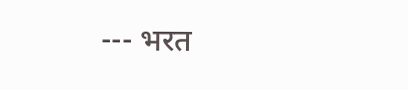--- भरत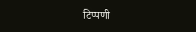टिप्पणी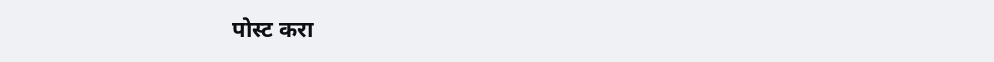पोस्ट करा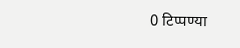0 टिप्पण्या